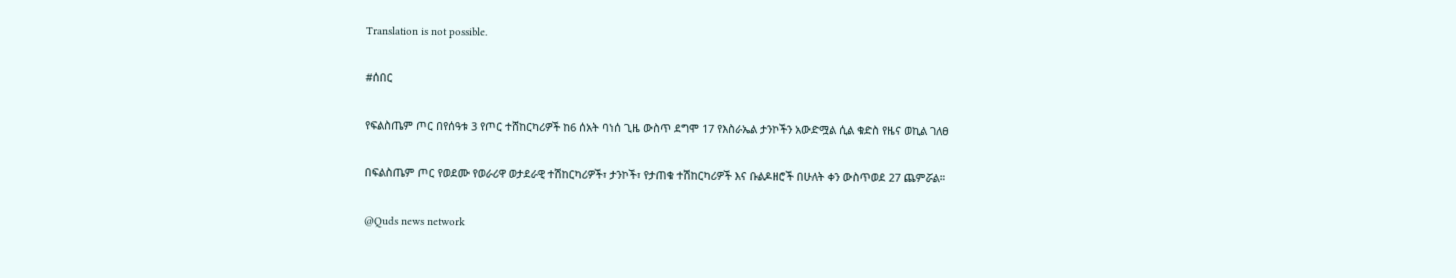Translation is not possible.

#ሰበር

የፍልስጤም ጦር በየሰዓቱ 3 የጦር ተሸከርካሪዎች ከ6 ሰአት ባነሰ ጊዜ ውስጥ ደግሞ 17 የእስራኤል ታንኮችን አውድሟል ሲል ቁድስ የዜና ወኪል ገለፀ

በፍልስጤም ጦር የወደሙ የወራሪዋ ወታደራዊ ተሽከርካሪዎች፣ ታንኮች፣ የታጠቁ ተሽከርካሪዎች እና ቡልዶዘሮች በሁለት ቀን ውስጥወደ 27 ጨምሯል።

@Quds news network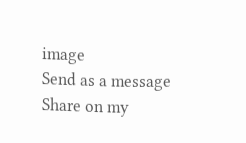image
Send as a message
Share on my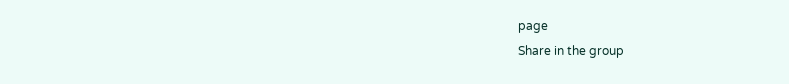page
Share in the group